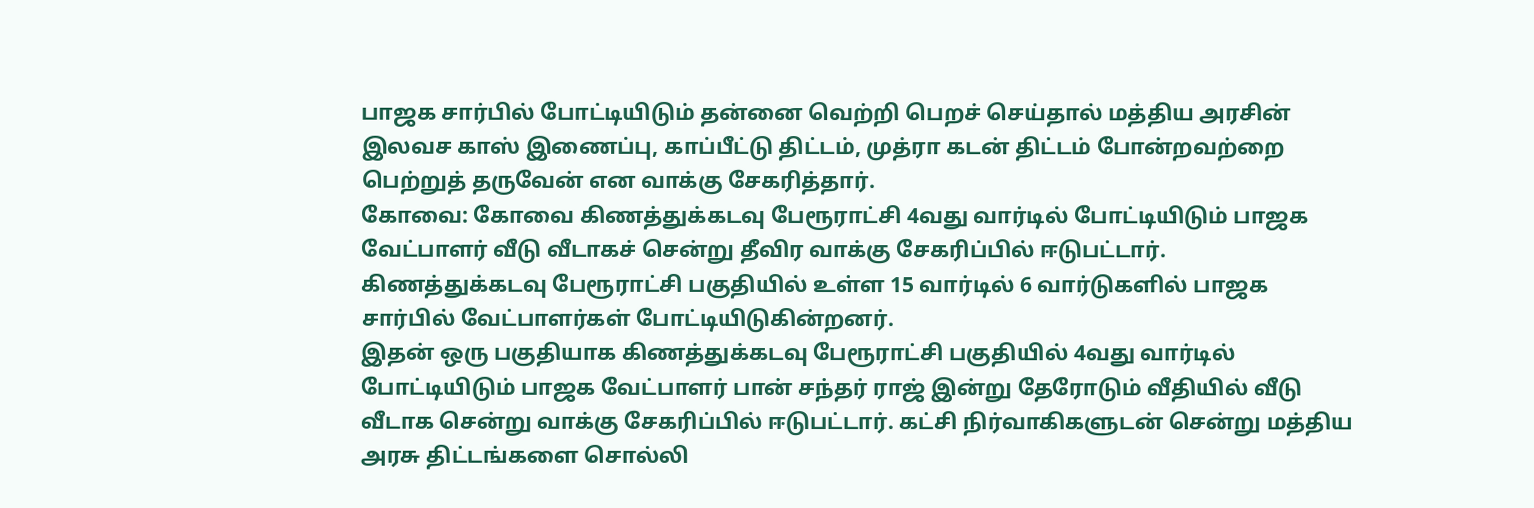பாஜக சார்பில் போட்டியிடும் தன்னை வெற்றி பெறச் செய்தால் மத்திய அரசின் இலவச காஸ் இணைப்பு, காப்பீட்டு திட்டம், முத்ரா கடன் திட்டம் போன்றவற்றை பெற்றுத் தருவேன் என வாக்கு சேகரித்தார்.
கோவை: கோவை கிணத்துக்கடவு பேரூராட்சி 4வது வார்டில் போட்டியிடும் பாஜக வேட்பாளர் வீடு வீடாகச் சென்று தீவிர வாக்கு சேகரிப்பில் ஈடுபட்டார்.
கிணத்துக்கடவு பேரூராட்சி பகுதியில் உள்ள 15 வார்டில் 6 வார்டுகளில் பாஜக சார்பில் வேட்பாளர்கள் போட்டியிடுகின்றனர்.
இதன் ஒரு பகுதியாக கிணத்துக்கடவு பேரூராட்சி பகுதியில் 4வது வார்டில் போட்டியிடும் பாஜக வேட்பாளர் பான் சந்தர் ராஜ் இன்று தேரோடும் வீதியில் வீடு வீடாக சென்று வாக்கு சேகரிப்பில் ஈடுபட்டார். கட்சி நிர்வாகிகளுடன் சென்று மத்திய அரசு திட்டங்களை சொல்லி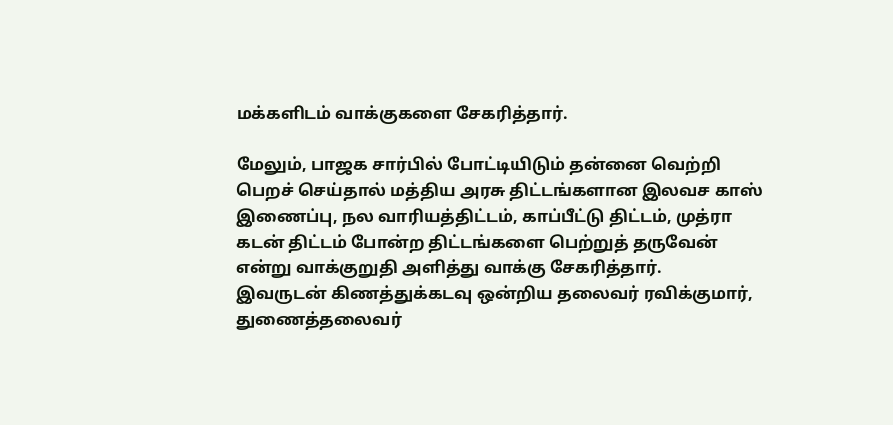மக்களிடம் வாக்குகளை சேகரித்தார்.

மேலும், பாஜக சார்பில் போட்டியிடும் தன்னை வெற்றி பெறச் செய்தால் மத்திய அரசு திட்டங்களான இலவச காஸ் இணைப்பு, நல வாரியத்திட்டம், காப்பீட்டு திட்டம், முத்ரா கடன் திட்டம் போன்ற திட்டங்களை பெற்றுத் தருவேன் என்று வாக்குறுதி அளித்து வாக்கு சேகரித்தார்.
இவருடன் கிணத்துக்கடவு ஒன்றிய தலைவர் ரவிக்குமார், துணைத்தலைவர்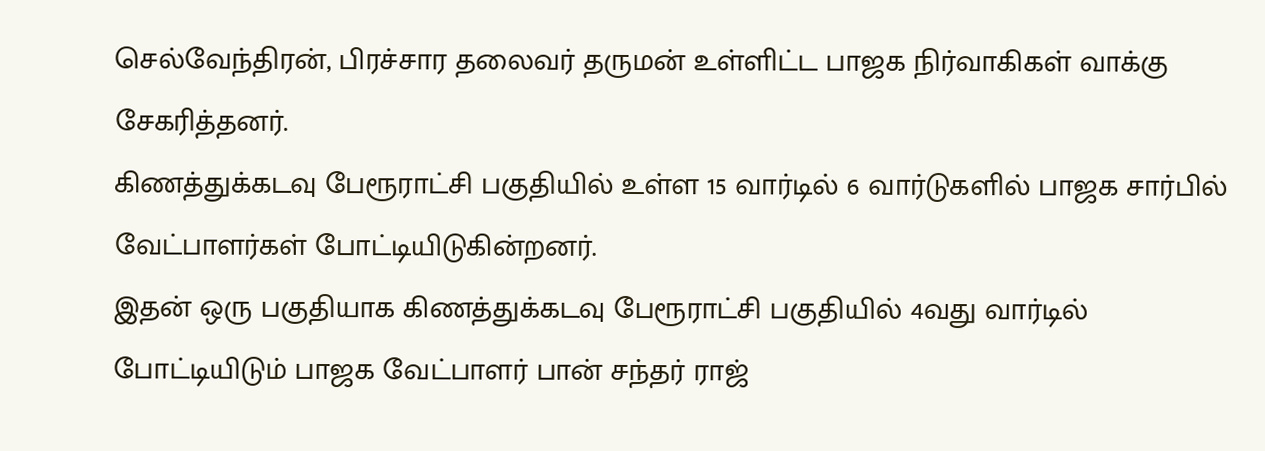செல்வேந்திரன், பிரச்சார தலைவர் தருமன் உள்ளிட்ட பாஜக நிர்வாகிகள் வாக்கு சேகரித்தனர்.
கிணத்துக்கடவு பேரூராட்சி பகுதியில் உள்ள 15 வார்டில் 6 வார்டுகளில் பாஜக சார்பில் வேட்பாளர்கள் போட்டியிடுகின்றனர்.
இதன் ஒரு பகுதியாக கிணத்துக்கடவு பேரூராட்சி பகுதியில் 4வது வார்டில் போட்டியிடும் பாஜக வேட்பாளர் பான் சந்தர் ராஜ்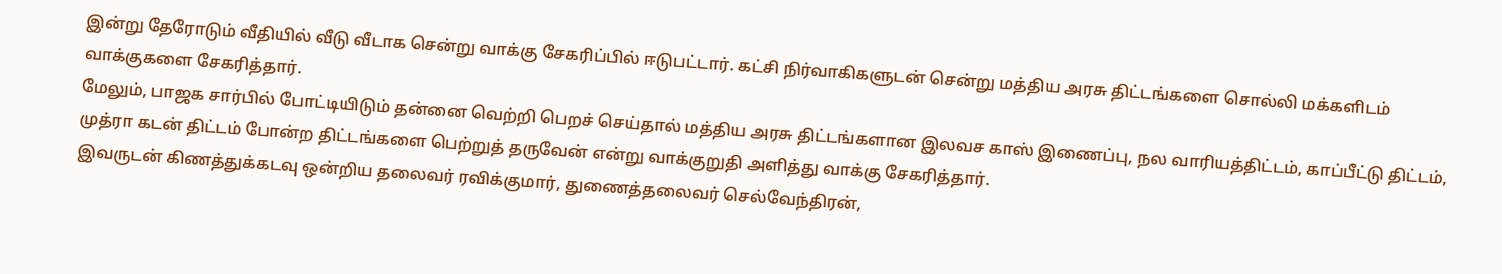இன்று தேரோடும் வீதியில் வீடு வீடாக சென்று வாக்கு சேகரிப்பில் ஈடுபட்டார். கட்சி நிர்வாகிகளுடன் சென்று மத்திய அரசு திட்டங்களை சொல்லி மக்களிடம் வாக்குகளை சேகரித்தார்.
மேலும், பாஜக சார்பில் போட்டியிடும் தன்னை வெற்றி பெறச் செய்தால் மத்திய அரசு திட்டங்களான இலவச காஸ் இணைப்பு, நல வாரியத்திட்டம், காப்பீட்டு திட்டம், முத்ரா கடன் திட்டம் போன்ற திட்டங்களை பெற்றுத் தருவேன் என்று வாக்குறுதி அளித்து வாக்கு சேகரித்தார்.
இவருடன் கிணத்துக்கடவு ஒன்றிய தலைவர் ரவிக்குமார், துணைத்தலைவர் செல்வேந்திரன்,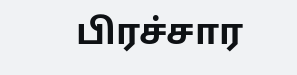பிரச்சார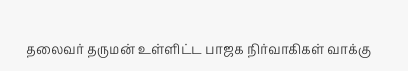தலைவர் தருமன் உள்ளிட்ட பாஜக நிர்வாகிகள் வாக்கு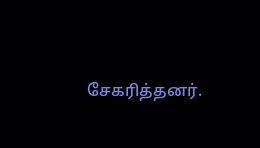சேகரித்தனர்.